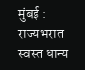मुंबई : राज्यभरात स्वस्त धान्य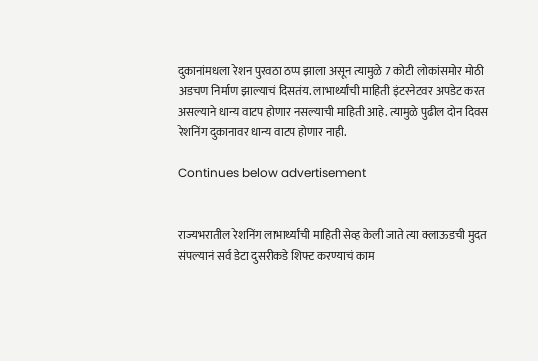दुकानांमधला रेशन पुरवठा ठप्प झाला असून त्यामुळे 7 कोटी लोकांसमोर मोठी अडचण निर्माण झाल्याचं दिसतंय. लाभार्थ्यांची माहिती इंटरनेटवर अपडेट करत असल्याने धान्य वाटप होणार नसल्याची माहिती आहे. त्यामुळे पुढील दोन दिवस रेशनिंग दुकानावर धान्य वाटप होणार नाही.

Continues below advertisement


राज्यभरातील रेशनिंग लाभार्थ्यांची माहिती सेव्ह केली जाते त्या क्लाऊडची मुदत संपल्यानं सर्व डेटा दुसरीकडे शिफ्ट करण्याचं काम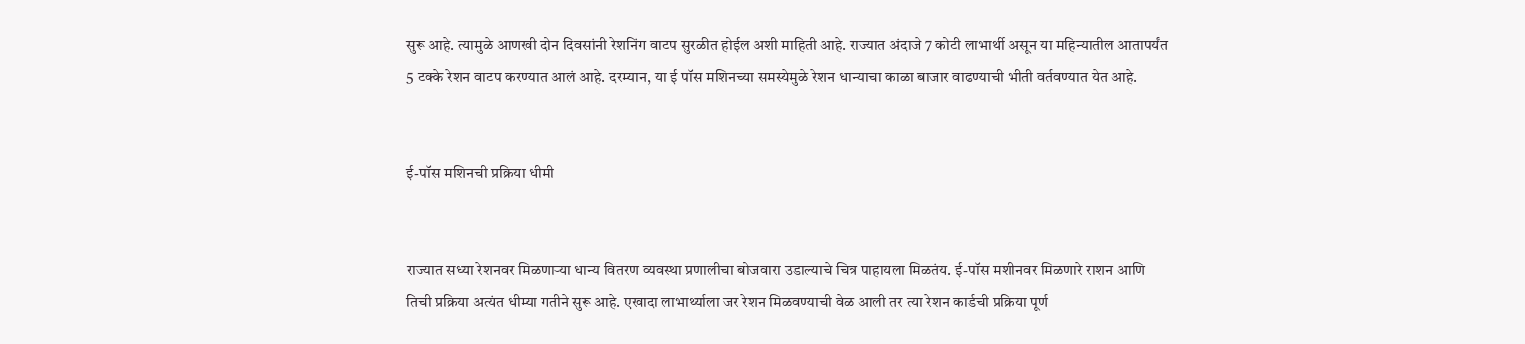सुरू आहे. त्यामुळे आणखी दोन दिवसांनी रेशनिंग वाटप सुरळीत होईल अशी माहिती आहे. राज्यात अंदाजे 7 कोटी लाभार्थी असून या महिन्यातील आतापर्यंत 5 टक्के रेशन वाटप करण्यात आलं आहे. दरम्यान, या ई पॉस मशिनच्या समस्येमुळे रेशन धान्याचा काळा बाजार वाढण्याची भीती वर्तवण्यात येत आहे.


ई-पॉस मशिनची प्रक्रिया धीमी


राज्यात सध्या रेशनवर मिळणाऱ्या धान्य वितरण व्यवस्था प्रणालीचा बोजवारा उडाल्याचे चित्र पाहायला मिळतंय. ई-पॉस मशीनवर मिळणारे राशन आणि तिची प्रक्रिया अत्यंत धीम्या गतीने सुरू आहे. एखादा लाभार्थ्याला जर रेशन मिळवण्याची वेळ आली तर त्या रेशन कार्डची प्रक्रिया पूर्ण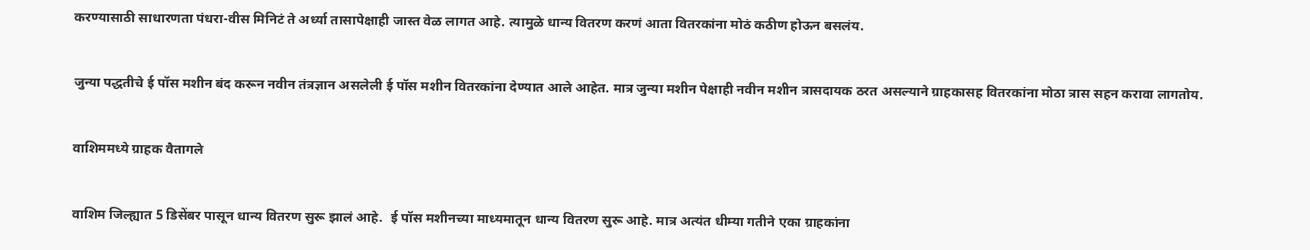करण्यासाठी साधारणता पंधरा-वीस मिनिटं ते अर्ध्या तासापेक्षाही जास्त वेळ लागत आहे. त्यामुळे धान्य वितरण करणं आता वितरकांना मोठं कठीण होऊन बसलंय.


जुन्या पद्धतीचे ई पॉस मशीन बंद करून नवीन तंत्रज्ञान असलेली ई पॉस मशीन वितरकांना देण्यात आले आहेत. मात्र जुन्या मशीन पेक्षाही नवीन मशीन त्रासदायक ठरत असल्याने ग्राहकासह वितरकांना मोठा त्रास सहन करावा लागतोय.


वाशिममध्ये ग्राहक वैतागले


वाशिम जिल्ह्यात 5 डिसेंबर पासून धान्य वितरण सुरू झालं आहे.  ई पॉस मशीनच्या माध्यमातून धान्य वितरण सुरू आहे. मात्र अत्यंत धीम्या गतीने एका ग्राहकांना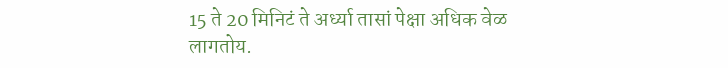15 ते 20 मिनिटं ते अर्ध्या तासां पेक्षा अधिक वेळ लागतोय.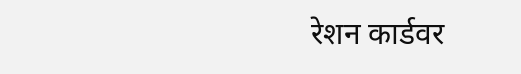रेशन कार्डवर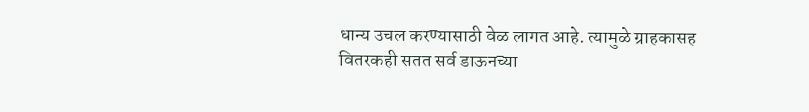धान्य उचल करण्यासाठी वेळ लागत आहे. त्यामुळे ग्राहकासह वितरकही सतत सर्व डाऊनच्या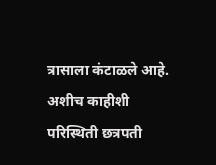त्रासाला कंटाळले आहे. अशीच काहीशी परिस्थिती छत्रपती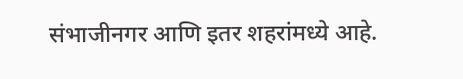संभाजीनगर आणि इतर शहरांमध्ये आहे.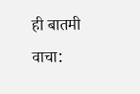ही बातमी वाचा: